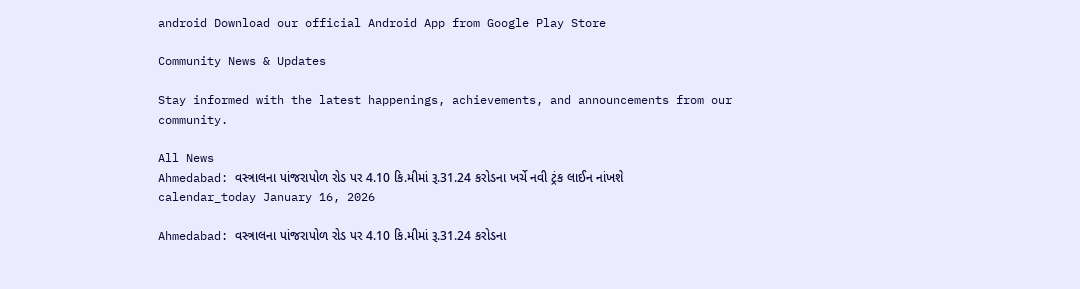android Download our official Android App from Google Play Store

Community News & Updates

Stay informed with the latest happenings, achievements, and announcements from our community.

All News
Ahmedabad: વસ્ત્રાલના પાંજરાપોળ રોડ પર 4.10 કિ.મીમાં રૂ.31.24 કરોડના ખર્ચે નવી ટ્રંક લાઈન નાંખશે
calendar_today January 16, 2026

Ahmedabad: વસ્ત્રાલના પાંજરાપોળ રોડ પર 4.10 કિ.મીમાં રૂ.31.24 કરોડના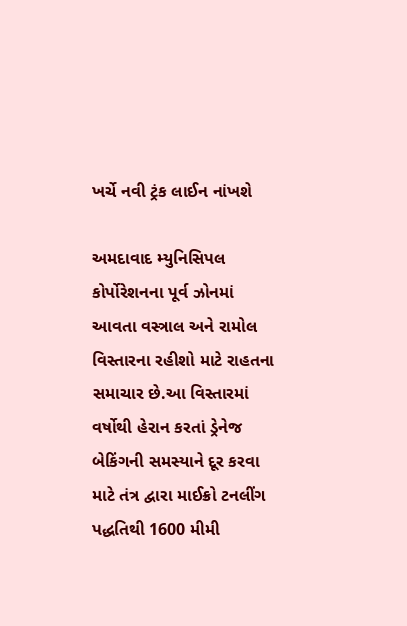ખર્ચે નવી ટ્રંક લાઈન નાંખશે

અમદાવાદ મ્યુનિસિપલ કોર્પોરેશનના પૂર્વ ઝોનમાં આવતા વસ્ત્રાલ અને રામોલ વિસ્તારના રહીશો માટે રાહતના સમાચાર છે.આ વિસ્તારમાં વર્ષોથી હેરાન કરતાં ડ્રેનેજ બેકિંગની સમસ્યાને દૂર કરવા માટે તંત્ર દ્વારા માઈક્રો ટનલીંગ પદ્ધતિથી 1600 મીમી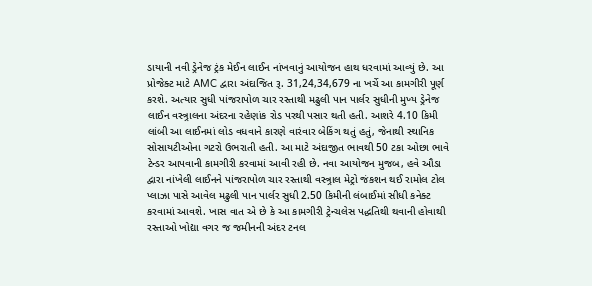ડાયાની નવી ડ્રેનેજ ટ્રંક મેઈન લાઈન નાંખવાનું આયોજન હાથ ધરવામાં આવ્યું છે. આ પ્રોજેક્ટ માટે AMC દ્વારા અંદાજિત રૂ. 31,24,34,679 ના ખર્ચે આ કામગીરી પૂર્ણ કરશે. અત્યાર સુધી પાંજરાપોળ ચાર રસ્તાથી મઢુલી પાન પાર્લર સુધીની મુખ્ય ડ્રેનેજ લાઈન વસ્ત્ર્રાલના અંદરના રહેણાંક રોડ પરથી પસાર થતી હતી. આશરે 4.10 કિમી લાંબી આ લાઈનમાં લોડ વધવાને કારણે વારંવાર બેકિંગ થતું હતું, જેનાથી સ્થાનિક સોસાયટીઓના ગટરો ઉભરાતી હતી. આ માટે અંદાજીત ભાવથી 50 ટકા ઓછા ભાવે ટેન્ડર આપવાની કામગીરી કરવામાં આવી રહી છે. નવા આયોજન મુજબ, હવે ઔડા દ્વારા નાંખેલી લાઈનને પાંજરાપોળ ચાર રસ્તાથી વસ્ત્ર્રાલ મેટ્રો જંકશન થઈ રામોલ ટોલ પ્લાઝા પાસે આવેલ મઢુલી પાન પાર્લર સુધી 2.50 કિમીની લંબાઈમાં સીધી કનેક્ટ કરવામાં આવશે. ખાસ વાત એ છે કે આ કામગીરી ટ્રેન્ચલેસ પદ્ધતિથી થવાની હોવાથી રસ્તાઓ ખોદ્યા વગર જ જમીનની અંદર ટનલ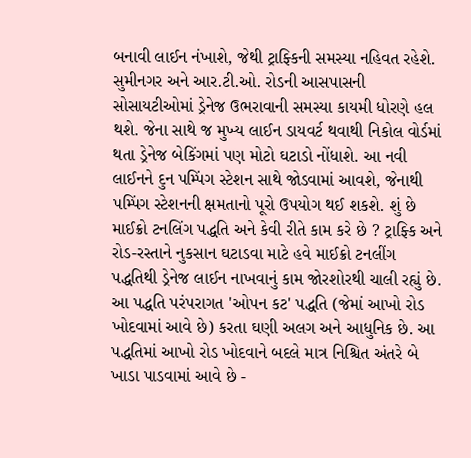બનાવી લાઈન નંખાશે, જેથી ટ્રાફ્કિની સમસ્યા નહિવત રહેશે. સુમીનગર અને આર.ટી.ઓ. રોડની આસપાસની સોસાયટીઓમાં ડ્રેનેજ ઉભરાવાની સમસ્યા કાયમી ધોરણે હલ થશે. જેના સાથે જ મુખ્ય લાઈન ડાયવર્ટ થવાથી નિકોલ વોર્ડમાં થતા ડ્રેનેજ બેકિંગમાં પણ મોટો ઘટાડો નોંધાશે. આ નવી લાઈનને દુન પમ્પિંગ સ્ટેશન સાથે જોડવામાં આવશે, જેનાથી પમ્પિંગ સ્ટેશનની ક્ષમતાનો પૂરો ઉપયોગ થઈ શકશે. શું છે માઈક્રો ટનલિંગ પદ્ધતિ અને કેવી રીતે કામ કરે છે ? ટ્રાફ્કિ અને રોડ-રસ્તાને નુકસાન ઘટાડવા માટે હવે માઈક્રો ટનલીંગ પદ્ધતિથી ડ્રેનેજ લાઈન નાખવાનું કામ જોરશોરથી ચાલી રહ્યું છે. આ પદ્ધતિ પરંપરાગત 'ઓપન કટ' પદ્ધતિ (જેમાં આખો રોડ ખોદવામાં આવે છે) કરતા ઘણી અલગ અને આધુનિક છે. આ પદ્ધતિમાં આખો રોડ ખોદવાને બદલે માત્ર નિશ્ચિત અંતરે બે ખાડા પાડવામાં આવે છે -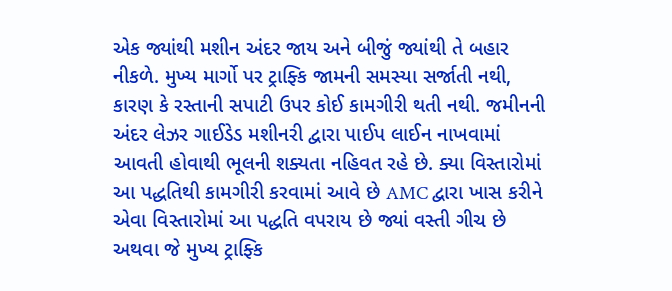એક જ્યાંથી મશીન અંદર જાય અને બીજું જ્યાંથી તે બહાર નીકળે. મુખ્ય માર્ગો પર ટ્રાફ્કિ જામની સમસ્યા સર્જાતી નથી, કારણ કે રસ્તાની સપાટી ઉપર કોઈ કામગીરી થતી નથી. જમીનની અંદર લેઝર ગાઈડેડ મશીનરી દ્વારા પાઈપ લાઈન નાખવામાં આવતી હોવાથી ભૂલની શક્યતા નહિવત રહે છે. ક્યા વિસ્તારોમાં આ પદ્ધતિથી કામગીરી કરવામાં આવે છે AMC દ્વારા ખાસ કરીને એવા વિસ્તારોમાં આ પદ્ધતિ વપરાય છે જ્યાં વસ્તી ગીચ છે અથવા જે મુખ્ય ટ્રાફ્કિ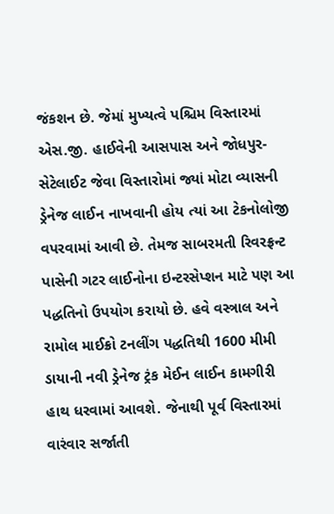જંકશન છે. જેમાં મુખ્યત્વે પશ્ચિમ વિસ્તારમાં એસ.જી. હાઈવેની આસપાસ અને જોધપુર-સેટેલાઈટ જેવા વિસ્તારોમાં જ્યાં મોટા વ્યાસની ડ્રેનેજ લાઈન નાખવાની હોય ત્યાં આ ટેકનોલોજી વપરવામાં આવી છે. તેમજ સાબરમતી રિવરફ્રન્ટ પાસેની ગટર લાઈનોના ઇન્ટરસેપ્શન માટે પણ આ પદ્ધતિનો ઉપયોગ કરાયો છે. હવે વસ્ત્રાલ અને રામોલ માઈક્રો ટનલીંગ પદ્ધતિથી 1600 મીમી ડાયાની નવી ડ્રેનેજ ટ્રંક મેઈન લાઈન કામગીરી હાથ ધરવામાં આવશે. જેનાથી પૂર્વ વિસ્તારમાં વારંવાર સર્જાતી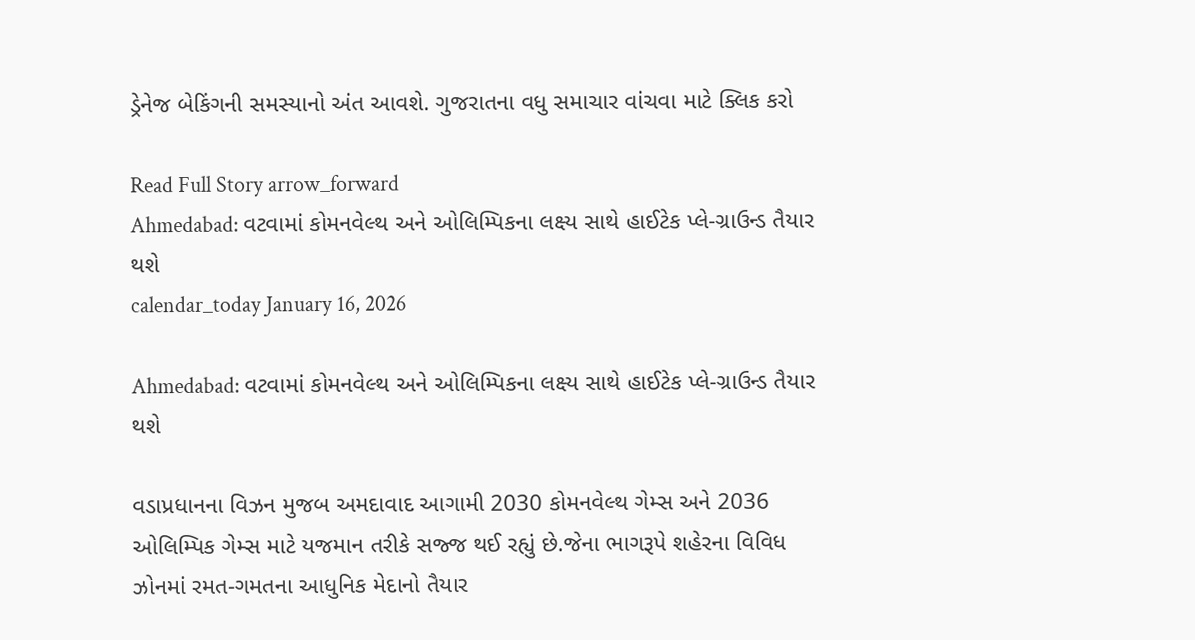ડ્રેનેજ બેકિંગની સમસ્યાનો અંત આવશે. ગુજરાતના વધુ સમાચાર વાંચવા માટે ક્લિક કરો

Read Full Story arrow_forward
Ahmedabad: વટવામાં કોમનવેલ્થ અને ઓલિમ્પિકના લક્ષ્ય સાથે હાઈટેક પ્લે-ગ્રાઉન્ડ તૈયાર થશે
calendar_today January 16, 2026

Ahmedabad: વટવામાં કોમનવેલ્થ અને ઓલિમ્પિકના લક્ષ્ય સાથે હાઈટેક પ્લે-ગ્રાઉન્ડ તૈયાર થશે

વડાપ્રધાનના વિઝન મુજબ અમદાવાદ આગામી 2030 કોમનવેલ્થ ગેમ્સ અને 2036 ઓલિમ્પિક ગેમ્સ માટે યજમાન તરીકે સજ્જ થઈ રહ્યું છે.જેના ભાગરૂપે શહેરના વિવિધ ઝોનમાં રમત-ગમતના આધુનિક મેદાનો તૈયાર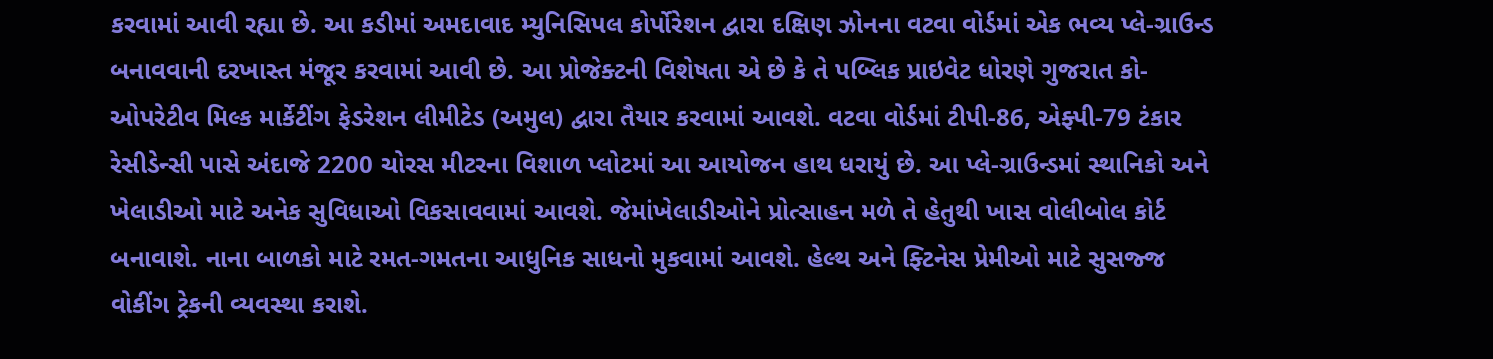કરવામાં આવી રહ્યા છે. આ કડીમાં અમદાવાદ મ્યુનિસિપલ કોર્પોરેશન દ્વારા દક્ષિણ ઝોનના વટવા વોર્ડમાં એક ભવ્ય પ્લે-ગ્રાઉન્ડ બનાવવાની દરખાસ્ત મંજૂર કરવામાં આવી છે. આ પ્રોજેક્ટની વિશેષતા એ છે કે તે પબ્લિક પ્રાઇવેટ ધોરણે ગુજરાત કો-ઓપરેટીવ મિલ્ક માર્કેટીંગ ફેડરેશન લીમીટેડ (અમુલ) દ્વારા તૈયાર કરવામાં આવશે. વટવા વોર્ડમાં ટીપી-86, એફ્પી-79 ટંકાર રેસીડેન્સી પાસે અંદાજે 2200 ચોરસ મીટરના વિશાળ પ્લોટમાં આ આયોજન હાથ ધરાયું છે. આ પ્લે-ગ્રાઉન્ડમાં સ્થાનિકો અને ખેલાડીઓ માટે અનેક સુવિધાઓ વિકસાવવામાં આવશે. જેમાંખેલાડીઓને પ્રોત્સાહન મળે તે હેતુથી ખાસ વોલીબોલ કોર્ટ બનાવાશે. નાના બાળકો માટે રમત-ગમતના આધુનિક સાધનો મુકવામાં આવશે. હેલ્થ અને ફ્ટિનેસ પ્રેમીઓ માટે સુસજ્જ વોકીંગ ટ્રેકની વ્યવસ્થા કરાશે.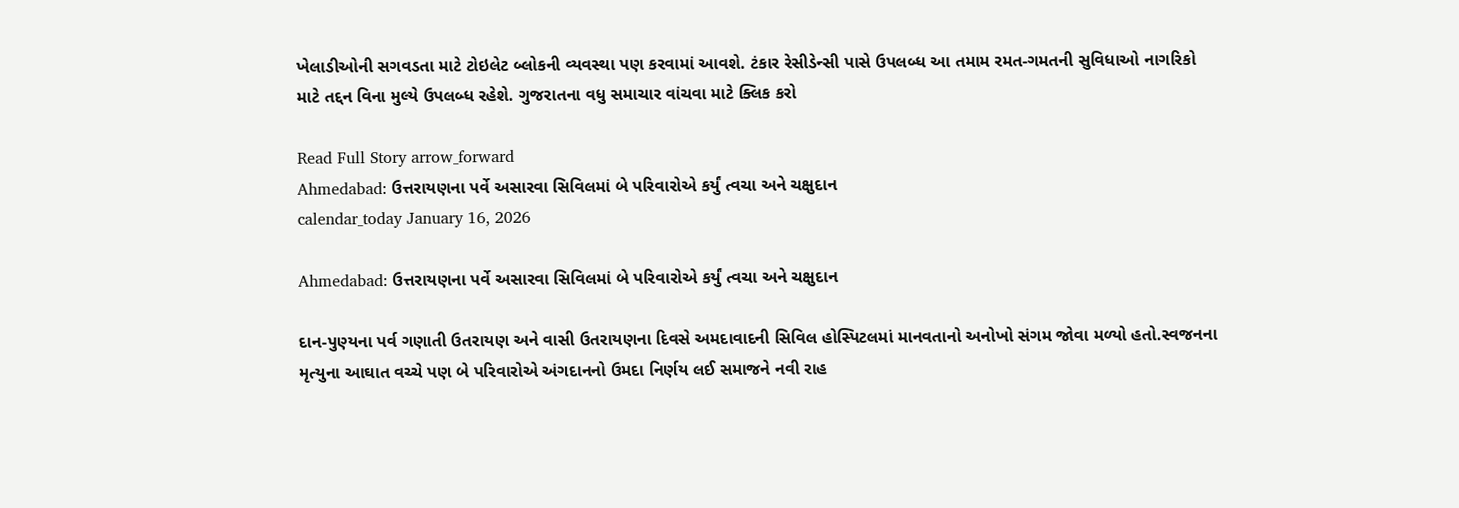ખેલાડીઓની સગવડતા માટે ટોઇલેટ બ્લોકની વ્યવસ્થા પણ કરવામાં આવશે. ટંકાર રેસીડેન્સી પાસે ઉપલબ્ધ આ તમામ રમત-ગમતની સુવિધાઓ નાગરિકો માટે તદ્દન વિના મુલ્યે ઉપલબ્ધ રહેશે. ગુજરાતના વધુ સમાચાર વાંચવા માટે ક્લિક કરો

Read Full Story arrow_forward
Ahmedabad: ઉત્તરાયણના પર્વે અસારવા સિવિલમાં બે પરિવારોએ કર્યું ત્વચા અને ચક્ષુદાન
calendar_today January 16, 2026

Ahmedabad: ઉત્તરાયણના પર્વે અસારવા સિવિલમાં બે પરિવારોએ કર્યું ત્વચા અને ચક્ષુદાન

દાન-પુણ્યના પર્વ ગણાતી ઉતરાયણ અને વાસી ઉતરાયણના દિવસે અમદાવાદની સિવિલ હોસ્પિટલમાં માનવતાનો અનોખો સંગમ જોવા મળ્યો હતો.સ્વજનના મૃત્યુના આઘાત વચ્ચે પણ બે પરિવારોએ અંગદાનનો ઉમદા નિર્ણય લઈ સમાજને નવી રાહ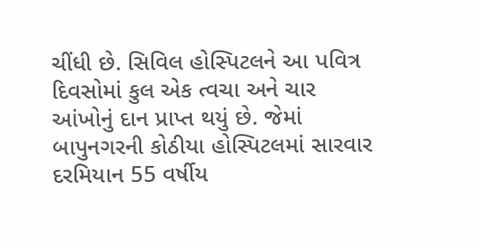ચીંધી છે. સિવિલ હોસ્પિટલને આ પવિત્ર દિવસોમાં કુલ એક ત્વચા અને ચાર આંખોનું દાન પ્રાપ્ત થયું છે. જેમાં બાપુનગરની કોઠીયા હોસ્પિટલમાં સારવાર દરમિયાન 55 વર્ષીય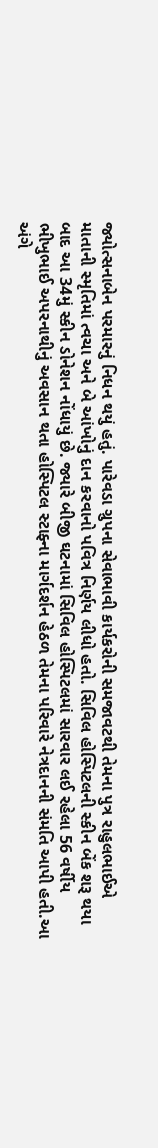જ્યોત્સનાબેન પરમારનું નિધન થયું હતું. પારેવડા ગ્રુપના સેવાભાવી કાર્યકરોની સમજાવટથી તેમના પુત્ર રાહુલભાઈએ માતાની સ્મૃતિમાં ત્વચા અને બે આંખોનું દાન કરવાનો પવિત્ર નિર્ણય લીધો હતો. સિવિલ હોસ્પિટલની સ્કીન બેંક શરૂ થયા બાદ આ 34મું સ્કીન ડોનેશન નોંધાયું છે. જ્યારે બીજી ઘટનામાં સિવિલ હોસ્પિટલમાં સારવાર લઈ રહેલા 56 વર્ષીય ભીખુભાઈ અપરનાથીનું અવસાન થતા હોસ્પિટલ સ્ટાફ્ના માર્ગદર્શન હેઠળ તેમના પરિવારે નેત્રદાનની સંમતિ આપી હતી.આ અંગે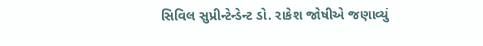સિવિલ સુપ્રીન્ટેન્ડેન્ટ ડો. રાકેશ જોષીએ જણાવ્યું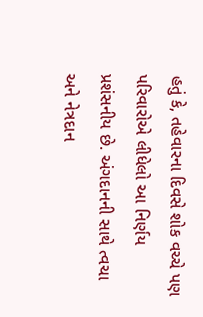હતું કે, તહેવારના દિવસે શોક વચ્ચે પણ પરિવારોએ લીધેલો આ નિર્ણય પ્રશંસનીય છે. અંગદાનની સાથે ત્વચા અને નેત્રદાન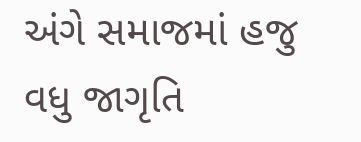અંગે સમાજમાં હજુ વધુ જાગૃતિ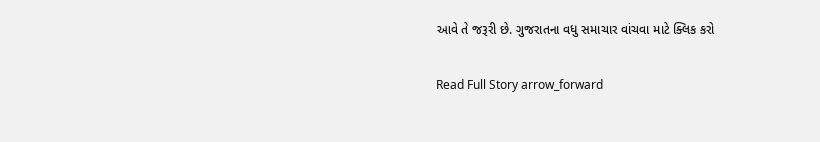આવે તે જરૂરી છે. ગુજરાતના વધુ સમાચાર વાંચવા માટે ક્લિક કરો

Read Full Story arrow_forward